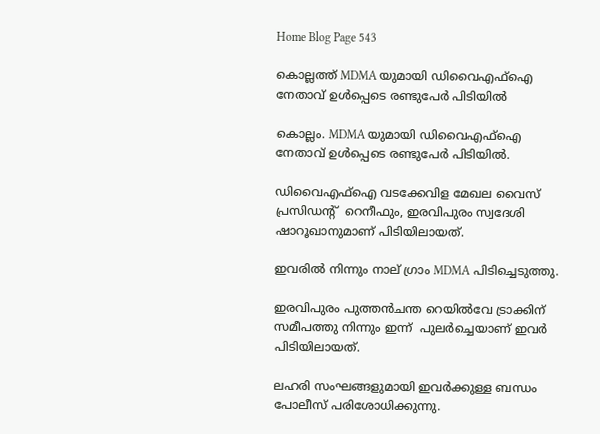Home Blog Page 543

കൊല്ലത്ത് MDMA യുമായി ഡിവൈഎഫ്ഐ നേതാവ് ഉൾപ്പെടെ രണ്ടുപേർ പിടിയിൽ

കൊല്ലം. MDMA യുമായി ഡിവൈഎഫ്ഐ നേതാവ് ഉൾപ്പെടെ രണ്ടുപേർ പിടിയിൽ.

ഡിവൈഎഫ്ഐ വടക്കേവിള മേഖല വൈസ് പ്രസിഡൻ്റ്  റെനീഫും, ഇരവിപുരം സ്വദേശി ഷാറൂഖാനുമാണ് പിടിയിലായത്.

ഇവരിൽ നിന്നും നാല് ഗ്രാം MDMA പിടിച്ചെടുത്തു.

ഇരവിപുരം പുത്തൻചന്ത റെയിൽവേ ട്രാക്കിന് സമീപത്തു നിന്നും ഇന്ന്  പുലർച്ചെയാണ് ഇവർ പിടിയിലായത്.

ലഹരി സംഘങ്ങളുമായി ഇവർക്കുള്ള ബന്ധം പോലീസ് പരിശോധിക്കുന്നു.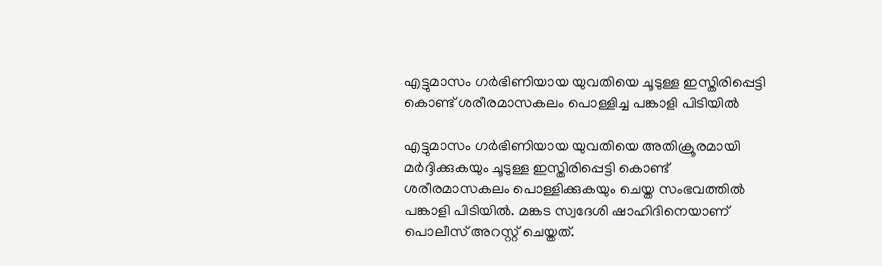എട്ടുമാസം ഗർഭിണിയായ യുവതിയെ ചൂടുള്ള ഇസ്തിരിപ്പെട്ടി കൊണ്ട് ശരീരമാസകലം പൊള്ളിച്ച പങ്കാളി പിടിയിൽ

എട്ടുമാസം ഗർഭിണിയായ യുവതിയെ അതിക്രൂരമായി മർദ്ദിക്കുകയും ചൂടുള്ള ഇസ്തിരിപ്പെട്ടി കൊണ്ട് ശരീരമാസകലം പൊള്ളിക്കുകയും ചെയ്ത സംഭവത്തിൽ പങ്കാളി പിടിയിൽ. മങ്കട സ്വദേശി ഷാഹിദിനെയാണ് പൊലീസ് അറസ്റ്റ് ചെയ്തത്.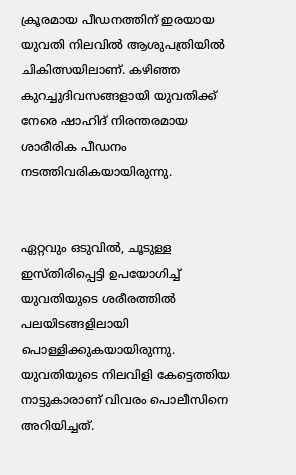ക്രൂരമായ പീഡനത്തിന് ഇരയായ യുവതി നിലവിൽ ആശുപത്രിയിൽ ചികിത്സയിലാണ്. കഴിഞ്ഞ കുറച്ചുദിവസങ്ങളായി യുവതിക്ക് നേരെ ഷാഹിദ് നിരന്തരമായ ശാരീരിക പീഡനം നടത്തിവരികയായിരുന്നു.


ഏറ്റവും ഒടുവിൽ, ചൂടുള്ള ഇസ്തിരിപ്പെട്ടി ഉപയോഗിച്ച് യുവതിയുടെ ശരീരത്തിൽ പലയിടങ്ങളിലായി പൊള്ളിക്കുകയായിരുന്നു. യുവതിയുടെ നിലവിളി കേട്ടെത്തിയ നാട്ടുകാരാണ് വിവരം പൊലീസിനെ അറിയിച്ചത്.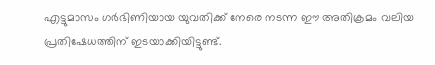എട്ടുമാസം ഗർഭിണിയായ യുവതിക്ക് നേരെ നടന്ന ഈ അതിക്രമം വലിയ പ്രതിഷേധത്തിന് ഇടയാക്കിയിട്ടുണ്ട്.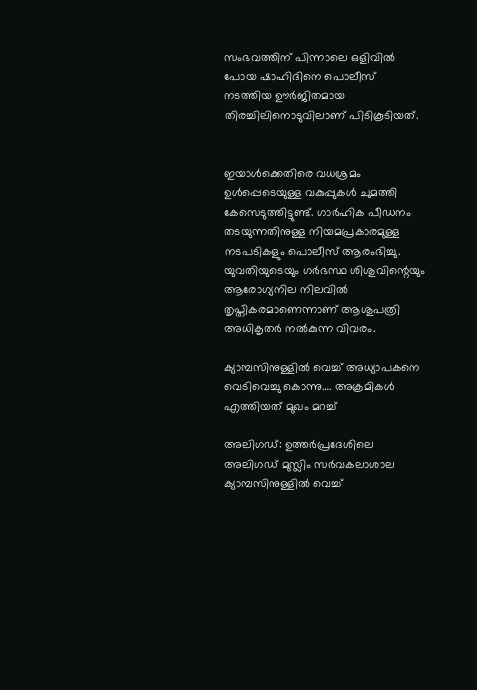സംഭവത്തിന് പിന്നാലെ ഒളിവിൽ പോയ ഷാഹിദിനെ പൊലീസ് നടത്തിയ ഊർജിതമായ തിരച്ചിലിനൊടുവിലാണ് പിടികൂടിയത്.


ഇയാൾക്കെതിരെ വധശ്രമം ഉൾപ്പെടെയുള്ള വകുപ്പുകൾ ചുമത്തി കേസെടുത്തിട്ടുണ്ട്. ഗാർഹിക പീഡനം തടയുന്നതിനുള്ള നിയമപ്രകാരമുള്ള നടപടികളും പൊലീസ് ആരംഭിച്ചു. യുവതിയുടെയും ഗർഭസ്ഥ ശിശുവിന്റെയും ആരോഗ്യനില നിലവിൽ തൃപ്തികരമാണെന്നാണ് ആശുപത്രി അധികൃതർ നൽകുന്ന വിവരം.

ക്യാമ്പസിനുള്ളിൽ വെച്ച് അധ്യാപകനെ വെടിവെച്ചു കൊന്നു…. അക്രമികൾ എത്തിയത് മുഖം മറച്ച്

അലിഗഡ്: ഉത്തർപ്രദേശിലെ അലിഗഡ് മുസ്ലിം സർവകലാശാല ക്യാമ്പസിനുള്ളിൽ വെച്ച്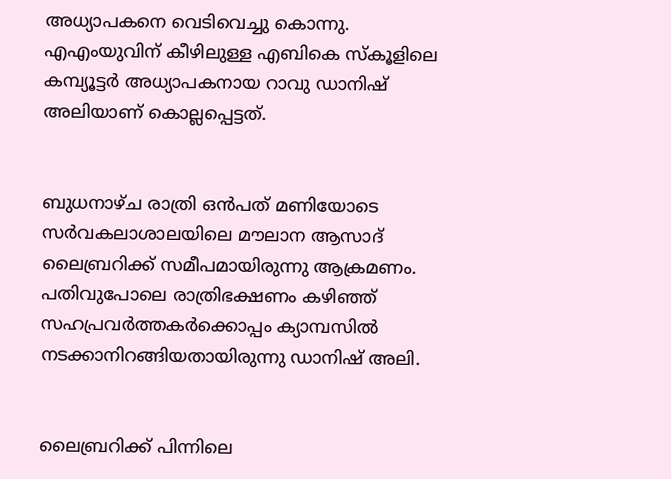അധ്യാപകനെ വെടിവെച്ചു കൊന്നു. എഎംയുവിന് കീഴിലുള്ള എബികെ സ്കൂളിലെ കമ്പ്യൂട്ടർ അധ്യാപകനായ റാവു ഡാനിഷ് അലിയാണ് കൊല്ലപ്പെട്ടത്.


ബുധനാഴ്ച രാത്രി ഒൻപത് മണിയോടെ സർവകലാശാലയിലെ മൗലാന ആസാദ് ലൈബ്രറിക്ക് സമീപമായിരുന്നു ആക്രമണം. പതിവുപോലെ രാത്രിഭക്ഷണം കഴിഞ്ഞ് സഹപ്രവർത്തകർക്കൊപ്പം ക്യാമ്പസിൽ നടക്കാനിറങ്ങിയതായിരുന്നു ഡാനിഷ് അലി.


ലൈബ്രറിക്ക് പിന്നിലെ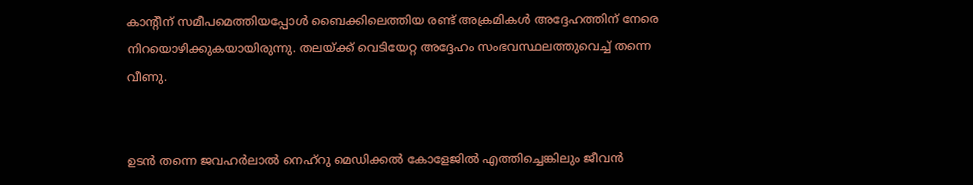കാന്റീന് സമീപമെത്തിയപ്പോൾ ബൈക്കിലെത്തിയ രണ്ട് അക്രമികൾ അദ്ദേഹത്തിന് നേരെ നിറയൊഴിക്കുകയായിരുന്നു. തലയ്ക്ക് വെടിയേറ്റ അദ്ദേഹം സംഭവസ്ഥലത്തുവെച്ച് തന്നെ വീണു.


ഉടൻ തന്നെ ജവഹർലാൽ നെഹ്‌റു മെഡിക്കൽ കോളേജിൽ എത്തിച്ചെങ്കിലും ജീവൻ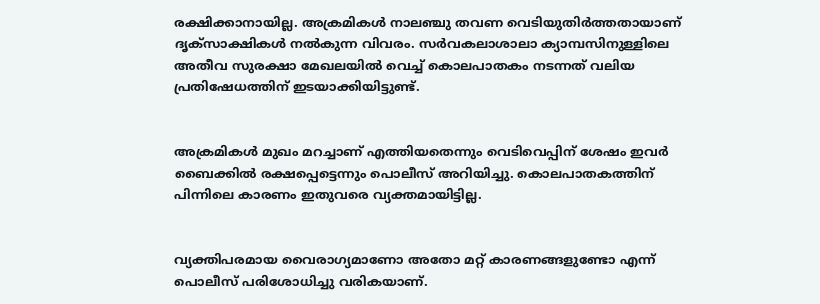രക്ഷിക്കാനായില്ല. അക്രമികൾ നാലഞ്ചു തവണ വെടിയുതിർത്തതായാണ് ദൃക്‌സാക്ഷികൾ നൽകുന്ന വിവരം. സർവകലാശാലാ ക്യാമ്പസിനുള്ളിലെ അതീവ സുരക്ഷാ മേഖലയിൽ വെച്ച് കൊലപാതകം നടന്നത് വലിയ പ്രതിഷേധത്തിന് ഇടയാക്കിയിട്ടുണ്ട്.


അക്രമികൾ മുഖം മറച്ചാണ് എത്തിയതെന്നും വെടിവെപ്പിന് ശേഷം ഇവർ ബൈക്കിൽ രക്ഷപ്പെട്ടെന്നും പൊലീസ് അറിയിച്ചു. കൊലപാതകത്തിന് പിന്നിലെ കാരണം ഇതുവരെ വ്യക്തമായിട്ടില്ല.


വ്യക്തിപരമായ വൈരാഗ്യമാണോ അതോ മറ്റ് കാരണങ്ങളുണ്ടോ എന്ന് പൊലീസ് പരിശോധിച്ചു വരികയാണ്.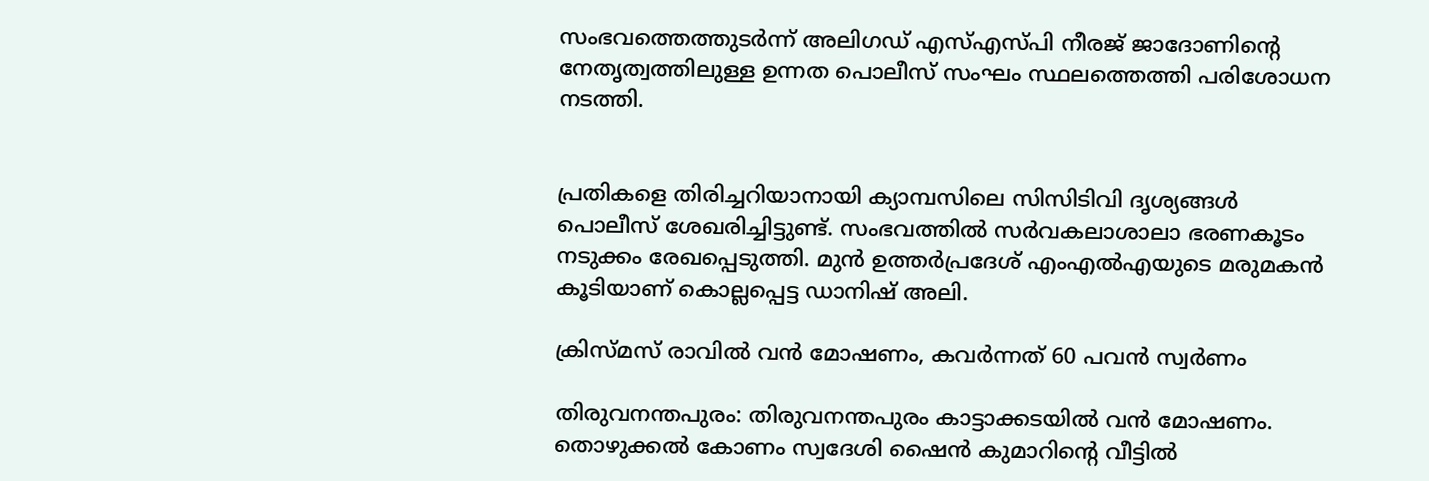സംഭവത്തെത്തുടർന്ന് അലിഗഡ് എസ്എസ്പി നീരജ് ജാദോണിന്റെ നേതൃത്വത്തിലുള്ള ഉന്നത പൊലീസ് സംഘം സ്ഥലത്തെത്തി പരിശോധന നടത്തി.


പ്രതികളെ തിരിച്ചറിയാനായി ക്യാമ്പസിലെ സിസിടിവി ദൃശ്യങ്ങൾ പൊലീസ് ശേഖരിച്ചിട്ടുണ്ട്. സംഭവത്തിൽ സർവകലാശാലാ ഭരണകൂടം നടുക്കം രേഖപ്പെടുത്തി. മുൻ ഉത്തർപ്രദേശ് എംഎൽഎയുടെ മരുമകൻ കൂടിയാണ് കൊല്ലപ്പെട്ട ഡാനിഷ് അലി.

ക്രിസ്മസ് രാവില്‍ വൻ മോഷണം, കവർന്നത് 60 പവൻ സ്വർണം

തിരുവനന്തപുരം: തിരുവനന്തപുരം കാട്ടാക്കടയില്‍ വന്‍ മോഷണം. തൊഴുക്കല്‍ കോണം സ്വദേശി ഷൈന്‍ കുമാറിന്റെ വീട്ടില്‍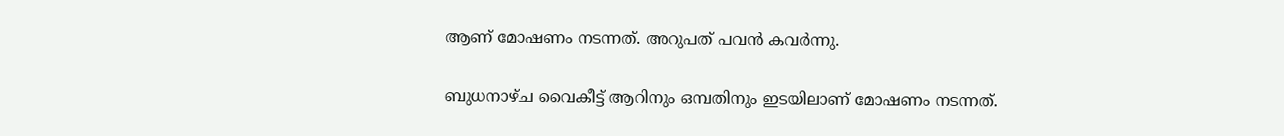ആണ് മോഷണം നടന്നത്. അറുപത് പവന്‍ കവര്‍ന്നു.

ബുധനാഴ്ച വൈകീട്ട് ആറിനും ഒമ്പതിനും ഇടയിലാണ് മോഷണം നടന്നത്.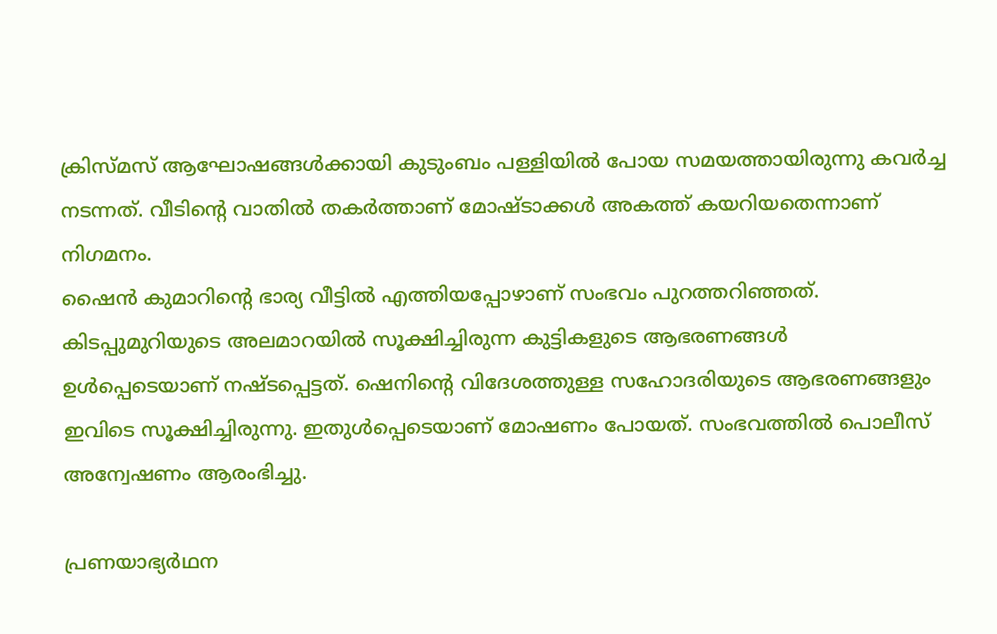ക്രിസ്മസ് ആഘോഷങ്ങള്‍ക്കായി കുടുംബം പള്ളിയില്‍ പോയ സമയത്തായിരുന്നു കവര്‍ച്ച നടന്നത്. വീടിന്റെ വാതില്‍ തകര്‍ത്താണ് മോഷ്ടാക്കള്‍ അകത്ത് കയറിയതെന്നാണ് നിഗമനം.
ഷൈന്‍ കുമാറിന്റെ ഭാര്യ വീട്ടില്‍ എത്തിയപ്പോഴാണ് സംഭവം പുറത്തറിഞ്ഞത്. കിടപ്പുമുറിയുടെ അലമാറയില്‍ സൂക്ഷിച്ചിരുന്ന കുട്ടികളുടെ ആഭരണങ്ങള്‍ ഉള്‍പ്പെടെയാണ് നഷ്ടപ്പെട്ടത്. ഷെനിന്റെ വിദേശത്തുള്ള സഹോദരിയുടെ ആഭരണങ്ങളും ഇവിടെ സൂക്ഷിച്ചിരുന്നു. ഇതുള്‍പ്പെടെയാണ് മോഷണം പോയത്. സംഭവത്തില്‍ പൊലീസ് അന്വേഷണം ആരംഭിച്ചു.

പ്രണയാഭ്യർഥന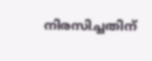നിരസിച്ചതിന്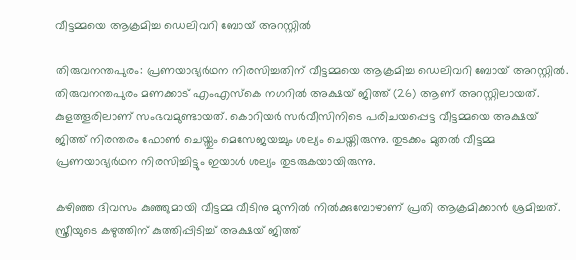വീട്ടമ്മയെ ആക്രമിച്ച ഡെലിവറി ബോയ് അറസ്റ്റിൽ

തിരുവനന്തപുരം: പ്രണയാഭ്യർഥന നിരസിച്ചതിന് വീട്ടമ്മയെ ആക്രമിച്ച ഡെലിവറി ബോയ് അറസ്റ്റിൽ. തിരുവനന്തപുരം മണക്കാട് എംഎസ്കെ നഗറിൽ അക്ഷയ് ജിത്ത് (26) ആണ് അറസ്റ്റിലായത്. കുളത്തൂരിലാണ് സംഭവമുണ്ടായത്. കൊറിയർ സർവീസിനിടെ പരിചയപ്പെട്ട വീട്ടമ്മയെ അക്ഷയ് ജിത്ത് നിരന്തരം ഫോൺ ചെയ്തും മെസേജയച്ചും ശല്യം ചെയ്തിരുന്നു. തുടക്കം മുതൽ വീട്ടമ്മ പ്രണയാഭ്യർഥന നിരസിച്ചിട്ടും ഇയാൾ ശല്യം തുടരുകയായിരുന്നു.

കഴിഞ്ഞ ദിവസം കുഞ്ഞുമായി വീട്ടമ്മ വീടിനു മുന്നിൽ നിൽക്കുമ്പോഴാണ് പ്രതി ആക്രമിക്കാൻ ശ്രമിച്ചത്. സ്ത്രീയുടെ കഴുത്തിന് കുത്തിപ്പിടിച്ച് അക്ഷയ് ജിത്ത്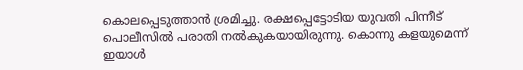കൊലപ്പെടുത്താൻ ശ്രമിച്ചു. രക്ഷപ്പെട്ടോടിയ യുവതി പിന്നീട് പൊലീസിൽ പരാതി നൽകുകയായിരുന്നു. കൊന്നു കളയുമെന്ന് ഇയാൾ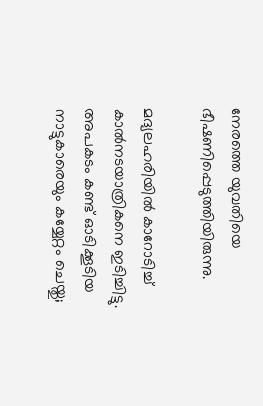നേരത്തെ യുവതിയെ ഭീഷണിപ്പെടുത്തിയിരുന്നു.

മദ്യലഹരിയിൽ കാറോടിച്ച് കാൽനടയാത്രികനെ ഇടിച്ചിട്ടു. അപകടം കണ്ട് ഓടിക്കൂടിയ നാട്ടുകാരെയും കയ്യേറ്റം ചെയ്തു;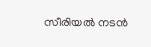സീരിയൽ നടൻ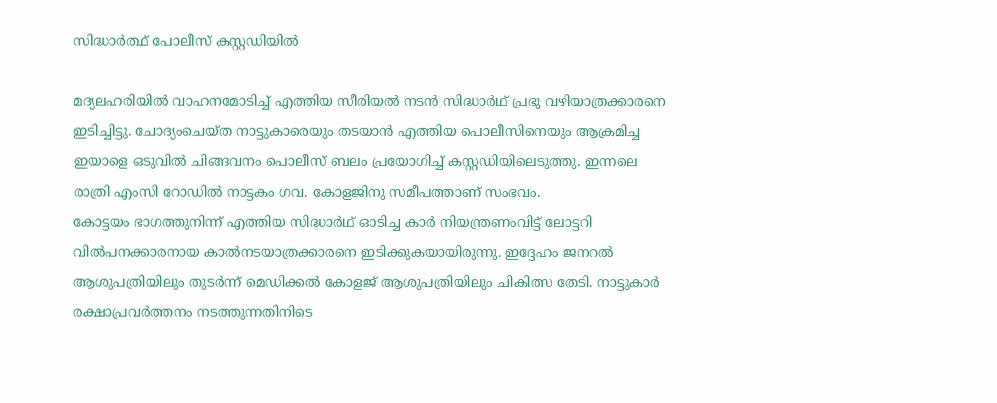സിദ്ധാർത്ഥ് പോലീസ് കസ്റ്റഡിയിൽ

മദ്യലഹരിയിൽ വാഹനമോടിച്ച് എത്തിയ സീരിയൽ നടൻ സിദ്ധാർഥ് പ്രഭു വഴിയാത്രക്കാരനെ ഇടിച്ചിട്ടു. ചോദ്യംചെയ്ത നാട്ടുകാരെയും തടയാൻ എത്തിയ പൊലീസിനെയും ആക്രമിച്ച ഇയാളെ ഒടുവിൽ ചിങ്ങവനം പൊലീസ് ബലം പ്രയോഗിച്ച് കസ്റ്റഡിയിലെടുത്തു. ഇന്നലെ രാത്രി എംസി റോഡിൽ നാട്ടകം ഗവ. കോളജിനു സമീപത്താണ് സംഭവം.
കോട്ടയം ഭാഗത്തുനിന്ന് എത്തിയ സിദ്ധാർഥ് ഓടിച്ച കാർ നിയന്ത്രണംവിട്ട് ലോട്ടറി വിൽപനക്കാരനായ കാൽനടയാത്രക്കാരനെ ഇടിക്കുകയായിരുന്നു. ഇദ്ദേഹം ജനറൽ ആശുപത്രിയിലും തുടർന്ന് മെഡിക്കൽ കോളജ് ആശുപത്രിയിലും ചികിത്സ തേടി. നാട്ടുകാർ രക്ഷാപ്രവർത്തനം നടത്തുന്നതിനിടെ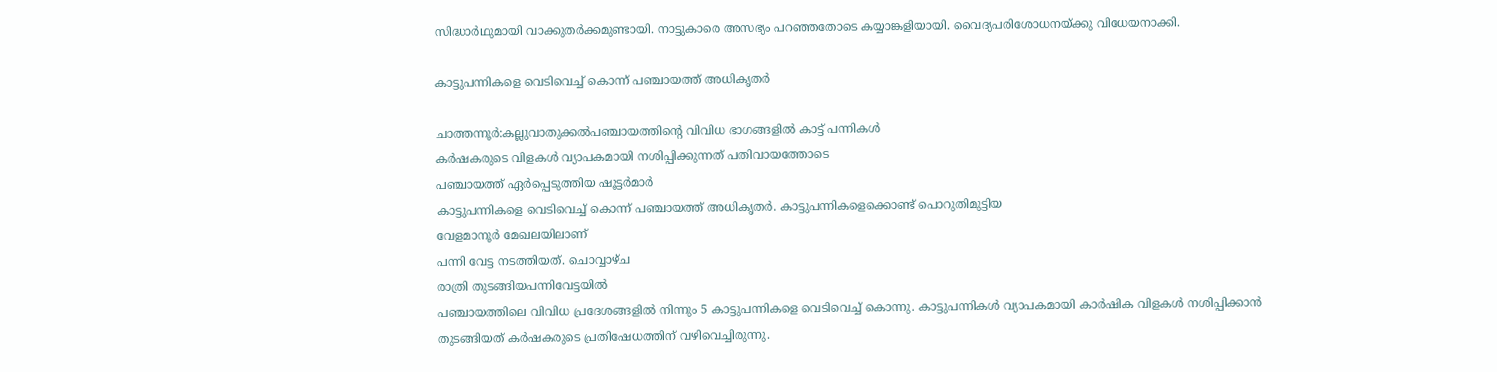സിദ്ധാർഥുമായി വാക്കുതർക്കമുണ്ടായി. നാട്ടുകാരെ അസഭ്യം പറഞ്ഞതോടെ കയ്യാങ്കളിയായി. വൈദ്യപരിശോധനയ്ക്കു വിധേയനാക്കി.

കാട്ടുപന്നികളെ വെടിവെച്ച് കൊന്ന് പഞ്ചായത്ത്‌ അധികൃതർ

ചാത്തന്നൂർ:കല്ലുവാതുക്കൽപഞ്ചായത്തിന്റെ വിവിധ ഭാഗങ്ങളിൽ കാട്ട് പന്നികൾ
കർഷകരുടെ വിളകൾ വ്യാപകമായി നശിപ്പിക്കുന്നത് പതിവായത്തോടെ
പഞ്ചായത്ത്‌ ഏർപ്പെടുത്തിയ ഷൂട്ടർമാർ
കാട്ടുപന്നികളെ വെടിവെച്ച് കൊന്ന് പഞ്ചായത്ത്‌ അധികൃതർ. കാട്ടുപന്നികളെക്കൊണ്ട് പൊറുതിമുട്ടിയ
വേളമാനൂർ മേഖലയിലാണ്
പന്നി വേട്ട നടത്തിയത്. ചൊവ്വാഴ്ച
രാത്രി തുടങ്ങിയപന്നിവേട്ടയിൽ
പഞ്ചായത്തിലെ വിവിധ പ്രദേശങ്ങളിൽ നിന്നും 5 കാട്ടുപന്നികളെ വെടിവെച്ച് കൊന്നു. കാട്ടുപന്നികൾ വ്യാപകമായി കാർഷിക വിളകൾ നശിപ്പിക്കാൻ തുടങ്ങിയത് കർഷകരുടെ പ്രതിഷേധത്തിന് വഴിവെച്ചിരുന്നു.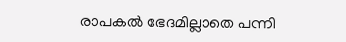രാപകൽ ഭേദമില്ലാതെ പന്നി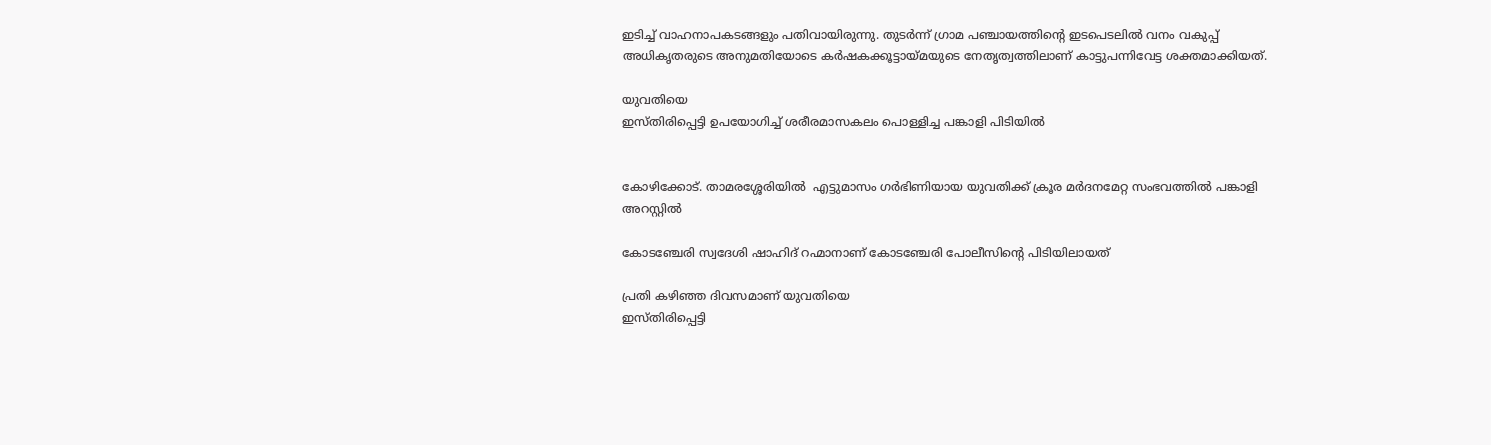ഇടിച്ച് വാഹനാപകടങ്ങളും പതിവായിരുന്നു. തുടർന്ന് ഗ്രാമ പഞ്ചായത്തിൻ്റെ ഇടപെടലിൽ വനം വകുപ്പ് അധികൃതരുടെ അനുമതിയോടെ കർഷകക്കൂട്ടായ്മയുടെ നേതൃത്വത്തിലാണ് കാട്ടുപന്നിവേട്ട ശക്തമാക്കിയത്.

യുവതിയെ
ഇസ്തിരിപ്പെട്ടി ഉപയോഗിച്ച് ശരീരമാസകലം പൊള്ളിച്ച പങ്കാളി പിടിയിൽ


കോഴിക്കോട്. താമരശ്ശേരിയിൽ  എട്ടുമാസം ഗർഭിണിയായ യുവതിക്ക് ക്രൂര മർദനമേറ്റ സംഭവത്തിൽ പങ്കാളി അറസ്റ്റിൽ

കോടഞ്ചേരി സ്വദേശി ഷാഹിദ് റഹ്മാനാണ് കോടഞ്ചേരി പോലീസിന്റെ പിടിയിലായത്

പ്രതി കഴിഞ്ഞ ദിവസമാണ് യുവതിയെ
ഇസ്തിരിപ്പെട്ടി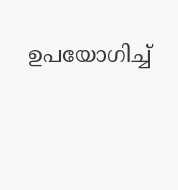ഉപയോഗിച്ച്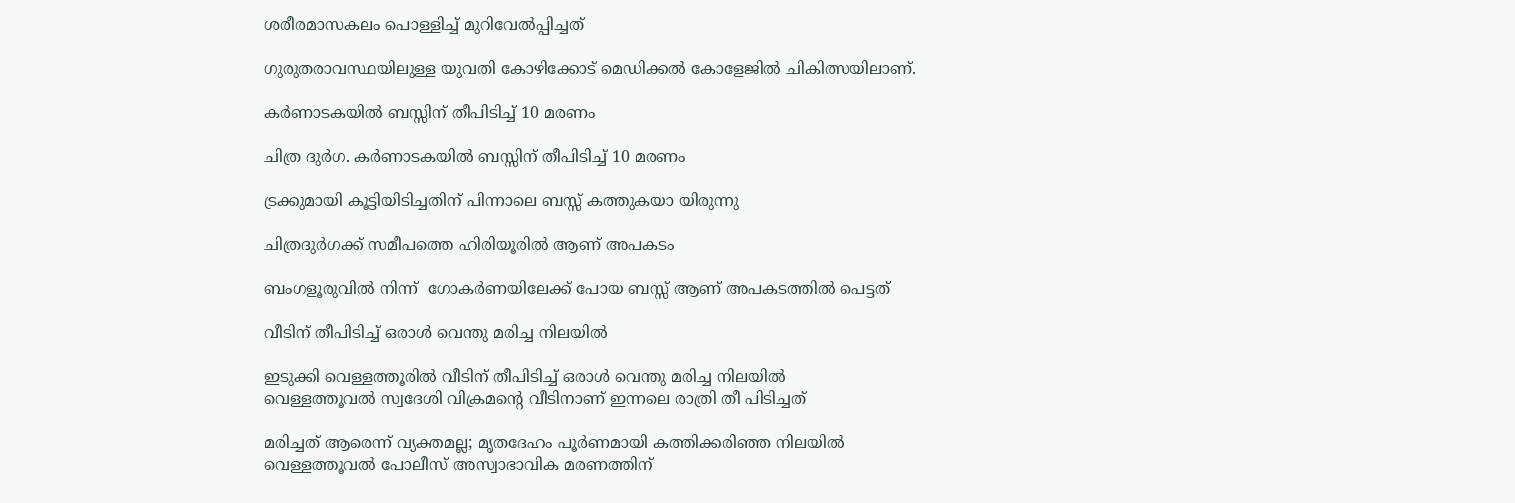ശരീരമാസകലം പൊള്ളിച്ച് മുറിവേൽപ്പിച്ചത്

ഗുരുതരാവസ്ഥയിലുള്ള യുവതി കോഴിക്കോട് മെഡിക്കൽ കോളേജിൽ ചികിത്സയിലാണ്.

കർണാടകയിൽ ബസ്സിന് തീപിടിച്ച് 10 മരണം

ചിത്ര ദുർഗ. കർണാടകയിൽ ബസ്സിന് തീപിടിച്ച് 10 മരണം

ട്രക്കുമായി കൂട്ടിയിടിച്ചതിന് പിന്നാലെ ബസ്സ് കത്തുകയാ യിരുന്നു

ചിത്രദുർഗക്ക് സമീപത്തെ ഹിരിയൂരിൽ ആണ് അപകടം

ബംഗളൂരുവിൽ നിന്ന്  ഗോകർണയിലേക്ക് പോയ ബസ്സ് ആണ് അപകടത്തിൽ പെട്ടത്

വീടിന് തീപിടിച്ച് ഒരാൾ വെന്തു മരിച്ച നിലയിൽ

ഇടുക്കി വെള്ളത്തൂരിൽ വീടിന് തീപിടിച്ച് ഒരാൾ വെന്തു മരിച്ച നിലയിൽ
വെള്ളത്തൂവൽ സ്വദേശി വിക്രമന്റെ വീടിനാണ് ഇന്നലെ രാത്രി തീ പിടിച്ചത്

മരിച്ചത് ആരെന്ന് വ്യക്തമല്ല; മൃതദേഹം പൂർണമായി കത്തിക്കരിഞ്ഞ നിലയിൽ
വെള്ളത്തൂവൽ പോലീസ് അസ്വാഭാവിക മരണത്തിന്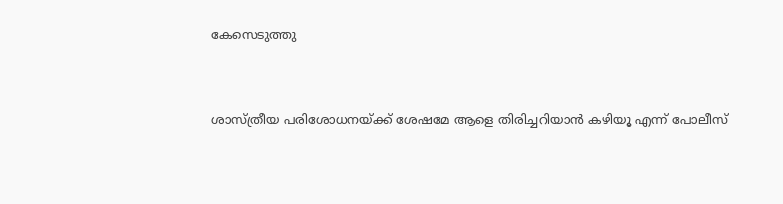കേസെടുത്തു


ശാസ്ത്രീയ പരിശോധനയ്ക്ക് ശേഷമേ ആളെ തിരിച്ചറിയാൻ കഴിയൂ എന്ന് പോലീസ്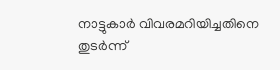നാട്ടുകാർ വിവരമറിയിച്ചതിനെ തുടർന്ന്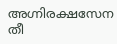അഗ്നിരക്ഷസേന തീ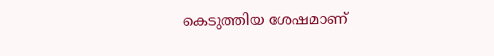കെടുത്തിയ ശേഷമാണ്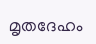മൃതദേഹം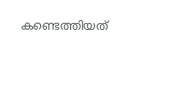കണ്ടെത്തിയത്